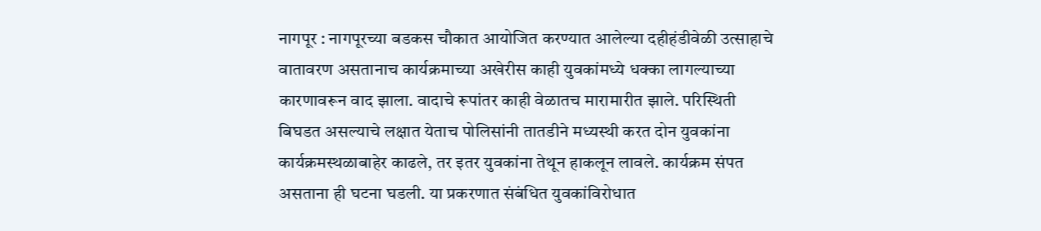नागपूर : नागपूरच्या बडकस चौकात आयोजित करण्यात आलेल्या दहीहंडीवेळी उत्साहाचे वातावरण असतानाच कार्यक्रमाच्या अखेरीस काही युवकांमध्ये धक्का लागल्याच्या कारणावरून वाद झाला. वादाचे रूपांतर काही वेळातच मारामारीत झाले. परिस्थिती बिघडत असल्याचे लक्षात येताच पोलिसांनी तातडीने मध्यस्थी करत दोन युवकांना कार्यक्रमस्थळाबाहेर काढले, तर इतर युवकांना तेथून हाकलून लावले. कार्यक्रम संपत असताना ही घटना घडली. या प्रकरणात संबंधित युवकांविरोधात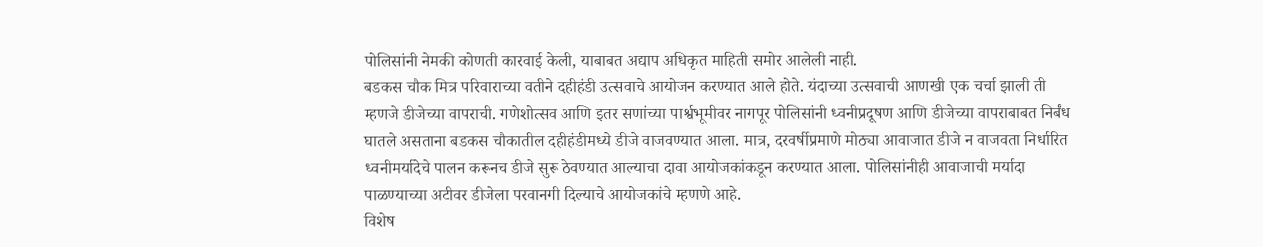पोलिसांनी नेमकी कोणती कारवाई केली, याबाबत अद्याप अधिकृत माहिती समोर आलेली नाही.
बडकस चौक मित्र परिवाराच्या वतीने दहीहंडी उत्सवाचे आयोजन करण्यात आले होते. यंदाच्या उत्सवाची आणखी एक चर्चा झाली ती म्हणजे डीजेच्या वापराची. गणेशोत्सव आणि इतर सणांच्या पार्श्वभूमीवर नागपूर पोलिसांनी ध्वनीप्रदूषण आणि डीजेच्या वापराबाबत निर्बंध घातले असताना बडकस चौकातील दहीहंडीमध्ये डीजे वाजवण्यात आला. मात्र, दरवर्षीप्रमाणे मोठ्या आवाजात डीजे न वाजवता निर्धारित ध्वनीमर्यादेचे पालन करूनच डीजे सुरू ठेवण्यात आल्याचा दावा आयोजकांकडून करण्यात आला. पोलिसांनीही आवाजाची मर्यादा पाळण्याच्या अटीवर डीजेला परवानगी दिल्याचे आयोजकांचे म्हणणे आहे.
विशेष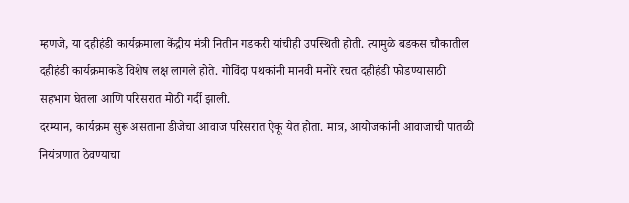म्हणजे, या दहीहंडी कार्यक्रमाला केंद्रीय मंत्री नितीन गडकरी यांचीही उपस्थिती होती. त्यामुळे बडकस चौकातील दहीहंडी कार्यक्रमाकडे विशेष लक्ष लागले होते. गोविंदा पथकांनी मानवी मनोरे रचत दहीहंडी फोडण्यासाठी सहभाग घेतला आणि परिसरात मोठी गर्दी झाली.
दरम्यान, कार्यक्रम सुरू असताना डीजेचा आवाज परिसरात ऐकू येत होता. मात्र, आयोजकांनी आवाजाची पातळी नियंत्रणात ठेवण्याचा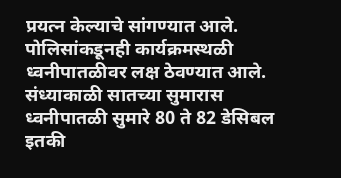प्रयत्न केल्याचे सांगण्यात आले. पोलिसांकडूनही कार्यक्रमस्थळी ध्वनीपातळीवर लक्ष ठेवण्यात आले. संध्याकाळी सातच्या सुमारास ध्वनीपातळी सुमारे 80 ते 82 डेसिबल इतकी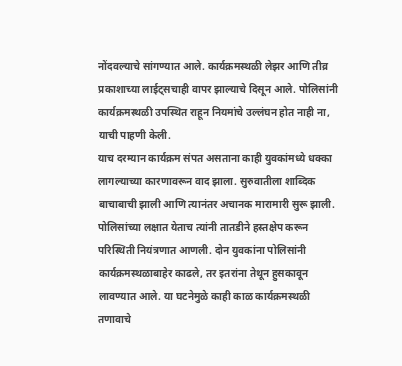नोंदवल्याचे सांगण्यात आले. कार्यक्रमस्थळी लेझर आणि तीव्र प्रकाशाच्या लाईट्सचाही वापर झाल्याचे दिसून आले. पोलिसांनी कार्यक्रमस्थळी उपस्थित राहून नियमांचे उल्लंघन होत नाही ना, याची पाहणी केली.
याच दरम्यान कार्यक्रम संपत असताना काही युवकांमध्ये धक्का लागल्याच्या कारणावरून वाद झाला. सुरुवातीला शाब्दिक बाचाबाची झाली आणि त्यानंतर अचानक मारामारी सुरू झाली. पोलिसांच्या लक्षात येताच त्यांनी तातडीने हस्तक्षेप करून परिस्थिती नियंत्रणात आणली. दोन युवकांना पोलिसांनी कार्यक्रमस्थळाबाहेर काढले, तर इतरांना तेथून हुसकावून लावण्यात आले. या घटनेमुळे काही काळ कार्यक्रमस्थळी तणावाचे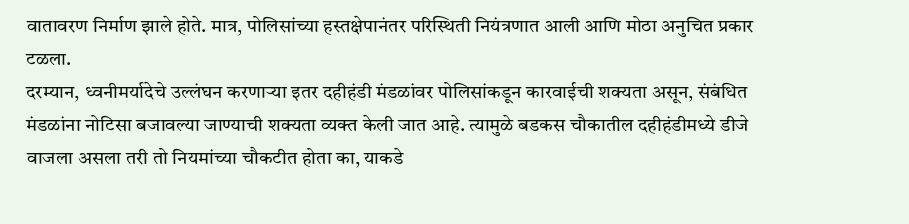वातावरण निर्माण झाले होते. मात्र, पोलिसांच्या हस्तक्षेपानंतर परिस्थिती नियंत्रणात आली आणि मोठा अनुचित प्रकार टळला.
दरम्यान, ध्वनीमर्यादेचे उल्लंघन करणाऱ्या इतर दहीहंडी मंडळांवर पोलिसांकडून कारवाईची शक्यता असून, संबंधित मंडळांना नोटिसा बजावल्या जाण्याची शक्यता व्यक्त केली जात आहे. त्यामुळे बडकस चौकातील दहीहंडीमध्ये डीजे वाजला असला तरी तो नियमांच्या चौकटीत होता का, याकडे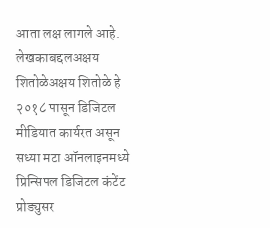आता लक्ष लागले आहे.
लेखकाबद्दलअक्षय शितोळेअक्षय शितोळे हे २०१८ पासून डिजिटल मीडियात कार्यरत असून सध्या मटा ऑनलाइनमध्ये प्रिन्सिपल डिजिटल कंटेंट प्रोड्युसर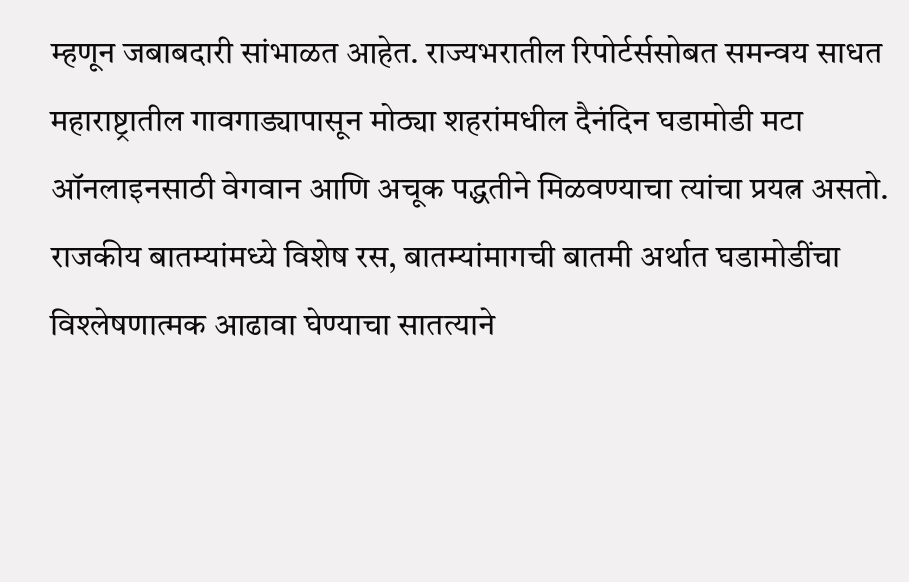म्हणून जबाबदारी सांभाळत आहेत. राज्यभरातील रिपोर्टर्ससोबत समन्वय साधत महाराष्ट्रातील गावगाड्यापासून मोठ्या शहरांमधील दैनंदिन घडामोडी मटा ऑनलाइनसाठी वेगवान आणि अचूक पद्धतीने मिळवण्याचा त्यांचा प्रयत्न असतो. राजकीय बातम्यांमध्ये विशेष रस, बातम्यांमागची बातमी अर्थात घडामोडींचा विश्लेषणात्मक आढावा घेण्याचा सातत्याने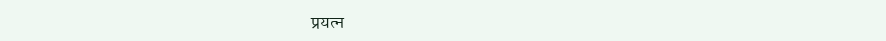प्रयत्न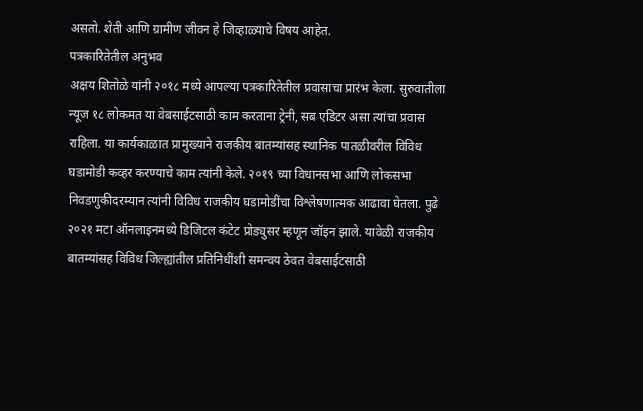असतो. शेती आणि ग्रामीण जीवन हे जिव्हाळ्याचे विषय आहेत.
पत्रकारितेतील अनुभव
अक्षय शितोळे यांनी २०१८ मध्ये आपल्या पत्रकारितेतील प्रवासाचा प्रारंभ केला. सुरुवातीला न्यूज १८ लोकमत या वेबसाईटसाठी काम करताना ट्रेनी, सब एडिटर असा त्यांचा प्रवास राहिला. या कार्यकाळात प्रामुख्याने राजकीय बातम्यांसह स्थानिक पातळीवरील विविध घडामोडी कव्हर करण्याचे काम त्यांनी केले. २०१९ च्या विधानसभा आणि लोकसभा निवडणुकीदरम्यान त्यांनी विविध राजकीय घडामोडींचा विश्लेषणात्मक आढावा घेतला. पुढे २०२१ मटा ऑनलाइनमध्ये डिजिटल कंटेट प्रोड्युसर म्हणून जॉइन झाले. यावेळी राजकीय बातम्यांसह विविध जिल्ह्यांतील प्रतिनिधींशी समन्वय ठेवत वेबसाईटसाठी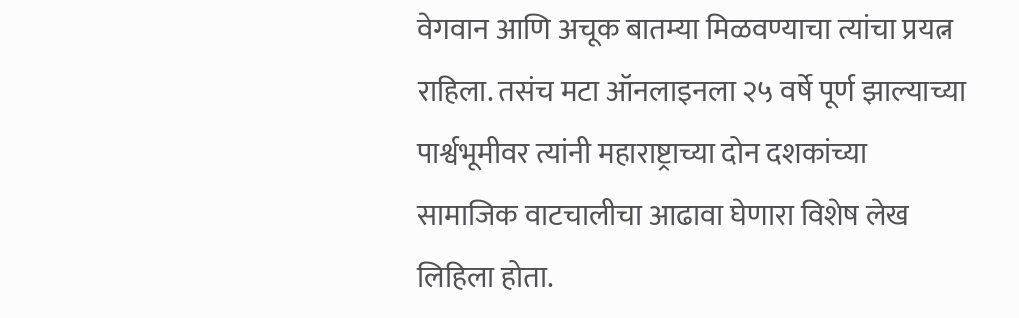वेगवान आणि अचूक बातम्या मिळवण्याचा त्यांचा प्रयत्न राहिला. तसंच मटा ऑनलाइनला २५ वर्षे पूर्ण झाल्याच्या पार्श्वभूमीवर त्यांनी महाराष्ट्राच्या दोन दशकांच्या सामाजिक वाटचालीचा आढावा घेणारा विशेष लेख लिहिला होता.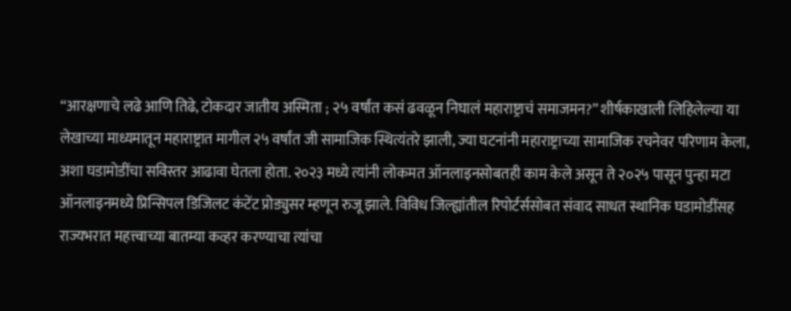“आरक्षणाचे लढे आणि तिढे, टोकदार जातीय अस्मिता ; २५ वर्षांत कसं ढवळून निघालं महाराष्ट्राचं समाजमन?” शीर्षकाखाली लिहिलेल्या या लेखाच्या माध्यमातून महाराष्ट्रात मागील २५ वर्षांत जी सामाजिक स्थित्यंतरे झाली, ज्या घटनांनी महाराष्ट्राच्या सामाजिक रचनेवर परिणाम केला, अशा घडामोडींचा सविस्तर आढावा घेतला होता. २०२३ मध्ये त्यांनी लोकमत ऑनलाइनसोबतही काम केले असून ते २०२५ पासून पुन्हा मटा ऑनलाइनमध्ये प्रिन्सिपल डिजिलट कंटेंट प्रोड्युसर म्हणून रुजू झाले. विविध जिल्ह्यांतील रिपोर्टर्ससोबत संवाद साधत स्थानिक घडामोडींसह राज्यभरात महत्त्वाच्या बातम्या कव्हर करण्याचा त्यांचा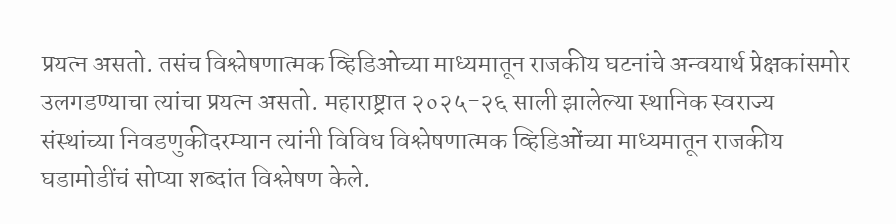प्रयत्न असतो. तसंच विश्लेषणात्मक व्हिडिओच्या माध्यमातून राजकीय घटनांचे अन्वयार्थ प्रेक्षकांसमोर उलगडण्याचा त्यांचा प्रयत्न असतो. महाराष्ट्रात २०२५-२६ साली झालेल्या स्थानिक स्वराज्य संस्थांच्या निवडणुकीदरम्यान त्यांनी विविध विश्लेषणात्मक व्हिडिओंच्या माध्यमातून राजकीय घडामोडींचं सोप्या शब्दांत विश्लेषण केले.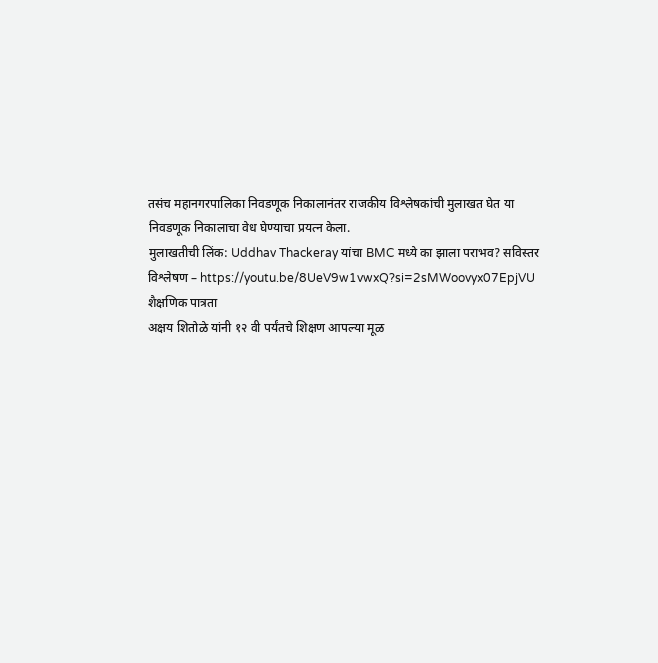तसंच महानगरपालिका निवडणूक निकालानंतर राजकीय विश्लेषकांची मुलाखत घेत या निवडणूक निकालाचा वेध घेण्याचा प्रयत्न केला.
मुलाखतीची लिंक: Uddhav Thackeray यांचा BMC मध्ये का झाला पराभव? सविस्तर विश्लेषण – https://youtu.be/8UeV9w1vwxQ?si=2sMWoovyx07EpjVU
शैक्षणिक पात्रता
अक्षय शितोळे यांनी १२ वी पर्यंतचे शिक्षण आपल्या मूळ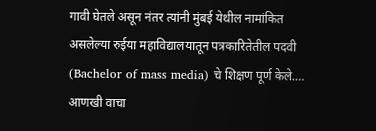गावी घेतले असून नंतर त्यांनी मुंबई येथील नामांकित असलेल्या रुईया महाविद्यालयातून पत्रकारितेतील पदवी (Bachelor of mass media) चे शिक्षण पूर्ण केले.… आणखी वाचा